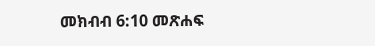መክብብ 6:10 መጽሐፍ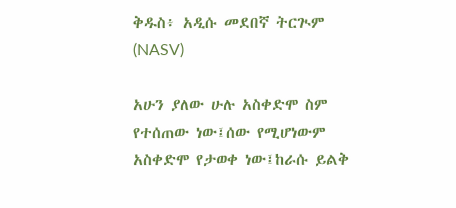ቅዱስ፥ አዲሱ መደበኛ ትርጒም (NASV)

አሁን ያለው ሁሉ አስቀድሞ ስም የተሰጠው ነው፤ሰው የሚሆነውም አስቀድሞ የታወቀ ነው፤ከራሱ ይልቅ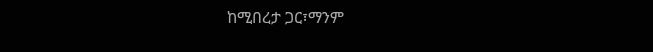ከሚበረታ ጋር፣ማንም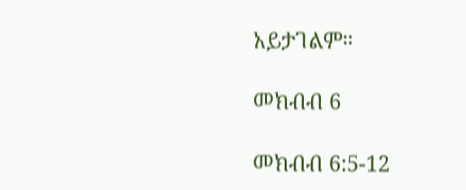አይታገልም።

መክብብ 6

መክብብ 6:5-12